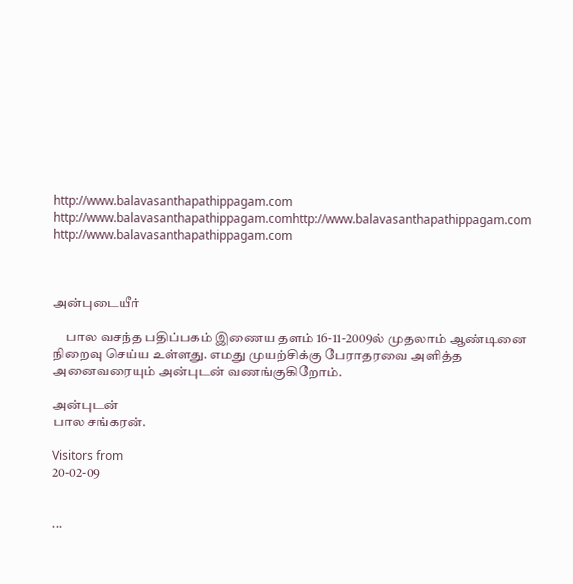http://www.balavasanthapathippagam.com http://www.balavasanthapathippagam.comhttp://www.balavasanthapathippagam.com http://www.balavasanthapathippagam.com



அன்புடையீர்

     பால வசந்த பதிப்பகம் இணைய தளம் 16-11-2009ல் முதலாம் ஆண்டினை நிறைவு செய்ய உள்ளது. எமது முயற்சிக்கு பேராதரவை அளித்த அனைவரையும் அன்புடன் வணங்குகிறோம்.

அன்புடன்
பால சங்கரன்.

Visitors from
20-02-09


...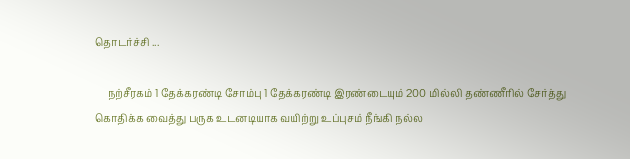தொடர்ச்சி ...

     நற்சீரகம் 1 தேக்கரண்டி சோம்பு 1 தேக்கரண்டி இரண்டையும் 200 மில்லி தண்ணீரில் சேர்த்து கொதிக்க வைத்து பருக உடனடியாக வயிற்று உப்புசம் நீங்கி நல்ல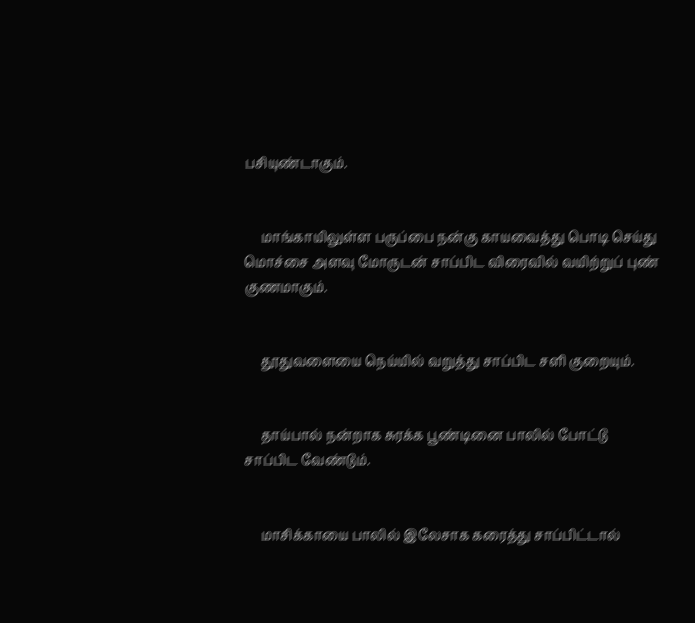பசியுண்டாகும்.


     மாங்காயிலுள்ள பருப்பை நன்கு காயவைத்து பொடி செய்து மொச்சை அளவு மோருடன் சாப்பிட விரைவில் வயிற்றுப் புண் குணமாகும்.


     தூதுவளையை நெய்யில் வறுத்து சாப்பிட சளி குறையும்.


     தாய்பால் நன்றாக சுரக்க பூண்டினை பாலில் போட்டு சாப்பிட வேண்டும்.


     மாசிக்காயை பாலில் இலேசாக கரைத்து சாப்பிட்டால்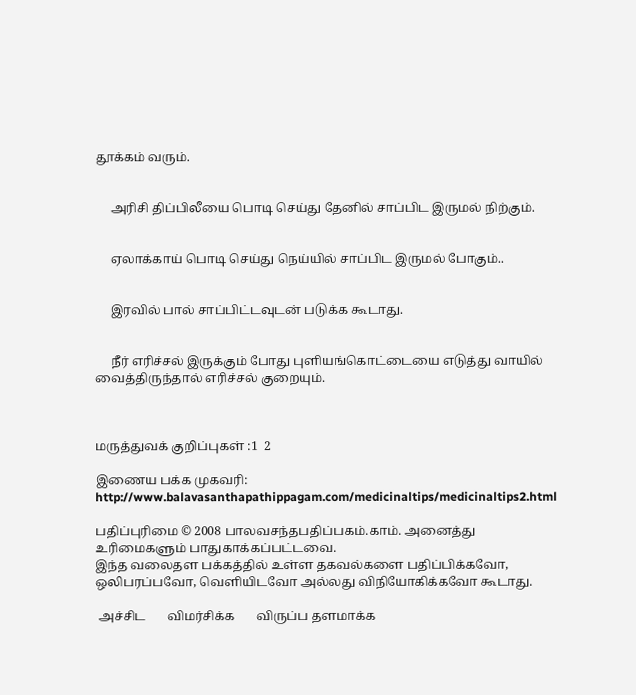தூக்கம் வரும்.


     அரிசி திப்பிலீயை பொடி செய்து தேனில் சாப்பிட இருமல் நிற்கும்.


     ஏலாக்காய் பொடி செய்து நெய்யில் சாப்பிட இருமல் போகும்..


     இரவில் பால் சாப்பிட்டவுடன் படுக்க கூடாது.


     நீர் எரிச்சல் இருக்கும் போது புளியங்கொட்டையை எடுத்து வாயில் வைத்திருந்தால் எரிச்சல் குறையும்.



மருத்துவக் குறிப்புகள் :1  2

இணைய பக்க முகவரி: http://www.balavasanthapathippagam.com/medicinaltips/medicinaltips2.html

பதிப்புரிமை © 2008 பாலவசந்தபதிப்பகம்.காம். அனைத்து உரிமைகளும் பாதுகாக்கப்பட்டவை.
இந்த வலைதள பக்கத்தில் உள்ள தகவல்களை பதிப்பிக்கவோ,
ஒலிபரப்பவோ, வெளியிடவோ அல்லது விநியோகிக்கவோ கூடாது.

 அச்சிட       விமர்சிக்க       விருப்ப தளமாக்க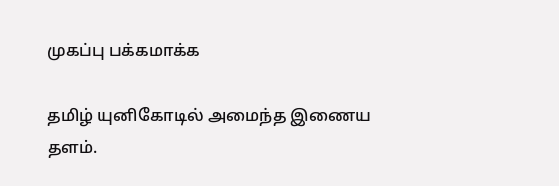முகப்பு பக்கமாக்க

தமிழ் யுனிகோடில் அமைந்த இணைய தளம்.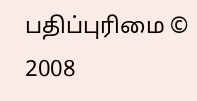பதிப்புரிமை © 2008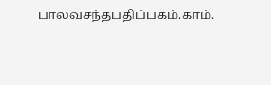பாலவசந்தபதிப்பகம்.காம்.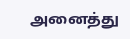அனைத்து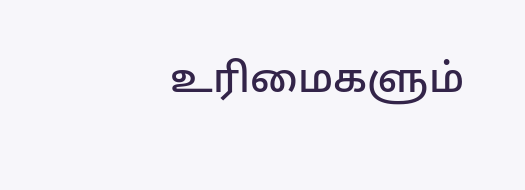உரிமைகளும்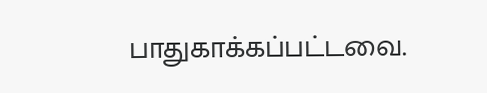பாதுகாக்கப்பட்டவை.